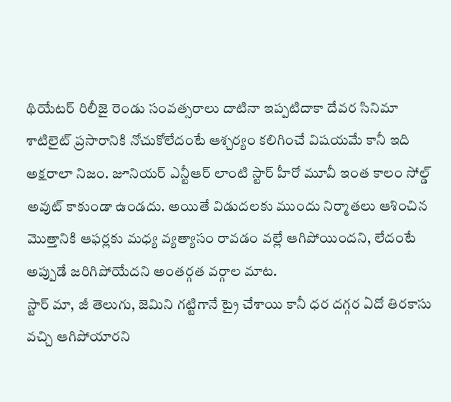థియేటర్ రిలీజై రెండు సంవత్సరాలు దాటినా ఇప్పటిదాకా దేవర సినిమా శాటిలైట్ ప్రసారానికి నోచుకోలేదంటే ఆశ్చర్యం కలిగించే విషయమే కానీ ఇది అక్షరాలా నిజం. జూనియర్ ఎన్టీఆర్ లాంటి స్టార్ హీరో మూవీ ఇంత కాలం సోల్డ్ అవుట్ కాకుండా ఉండదు. అయితే విడుదలకు ముందు నిర్మాతలు ఆశించిన మొత్తానికి ఆఫర్లకు మధ్య వ్యత్యాసం రావడం వల్లే ఆగిపోయిందని, లేదంటే అప్పుడే జరిగిపోయేదని అంతర్గత వర్గాల మాట.
స్టార్ మా, జీ తెలుగు, జెమిని గట్టిగానే ట్రై చేశాయి కానీ ధర దగ్గర ఏదో తిరకాసు వచ్చి ఆగిపోయారని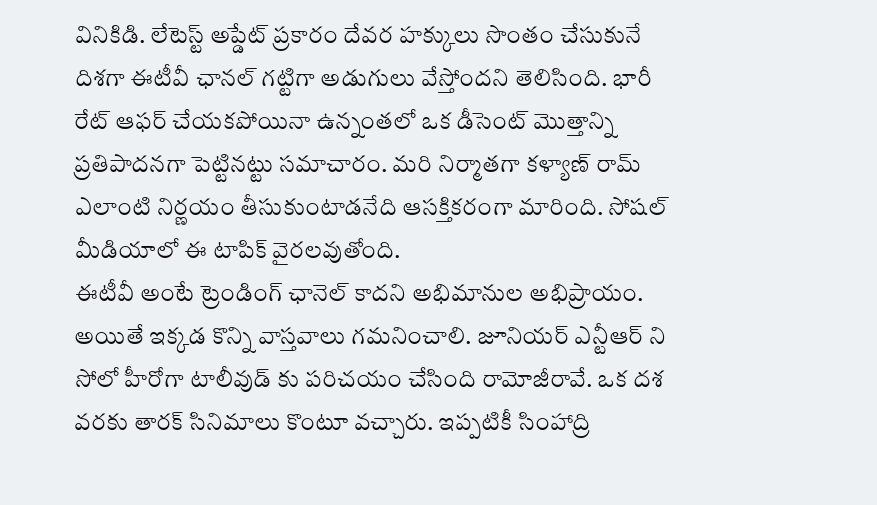వినికిడి. లేటెస్ట్ అప్డేట్ ప్రకారం దేవర హక్కులు సొంతం చేసుకునే దిశగా ఈటీవీ ఛానల్ గట్టిగా అడుగులు వేస్తోందని తెలిసింది. భారీ రేట్ ఆఫర్ చేయకపోయినా ఉన్నంతలో ఒక డీసెంట్ మొత్తాన్ని ప్రతిపాదనగా పెట్టినట్టు సమాచారం. మరి నిర్మాతగా కళ్యాణ్ రామ్ ఎలాంటి నిర్ణయం తీసుకుంటాడనేది ఆసక్తికరంగా మారింది. సోషల్ మీడియాలో ఈ టాపిక్ వైరలవుతోంది.
ఈటీవీ అంటే ట్రెండింగ్ ఛానెల్ కాదని అభిమానుల అభిప్రాయం. అయితే ఇక్కడ కొన్ని వాస్తవాలు గమనించాలి. జూనియర్ ఎన్టీఆర్ ని సోలో హీరోగా టాలీవుడ్ కు పరిచయం చేసింది రామోజీరావే. ఒక దశ వరకు తారక్ సినిమాలు కొంటూ వచ్చారు. ఇప్పటికీ సింహాద్రి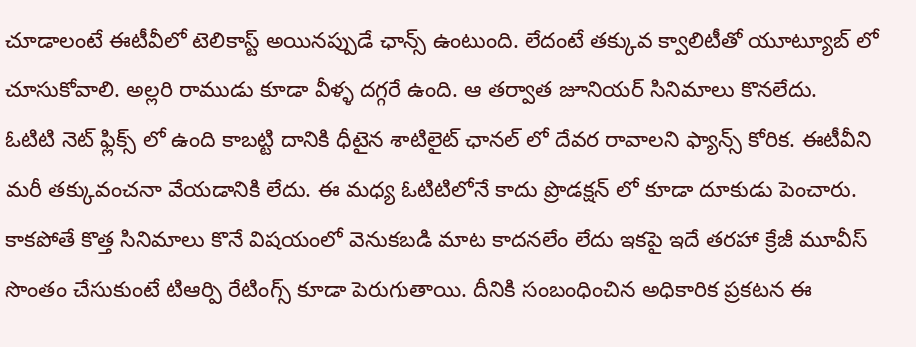చూడాలంటే ఈటీవీలో టెలికాస్ట్ అయినప్పుడే ఛాన్స్ ఉంటుంది. లేదంటే తక్కువ క్వాలిటీతో యూట్యూబ్ లో చూసుకోవాలి. అల్లరి రాముడు కూడా వీళ్ళ దగ్గరే ఉంది. ఆ తర్వాత జూనియర్ సినిమాలు కొనలేదు.
ఓటిటి నెట్ ఫ్లిక్స్ లో ఉంది కాబట్టి దానికి ధీటైన శాటిలైట్ ఛానల్ లో దేవర రావాలని ఫ్యాన్స్ కోరిక. ఈటీవీని మరీ తక్కువంచనా వేయడానికి లేదు. ఈ మధ్య ఓటిటిలోనే కాదు ప్రొడక్షన్ లో కూడా దూకుడు పెంచారు. కాకపోతే కొత్త సినిమాలు కొనే విషయంలో వెనుకబడి మాట కాదనలేం లేదు ఇకపై ఇదే తరహా క్రేజీ మూవీస్ సొంతం చేసుకుంటే టిఆర్పి రేటింగ్స్ కూడా పెరుగుతాయి. దీనికి సంబంధించిన అధికారిక ప్రకటన ఈ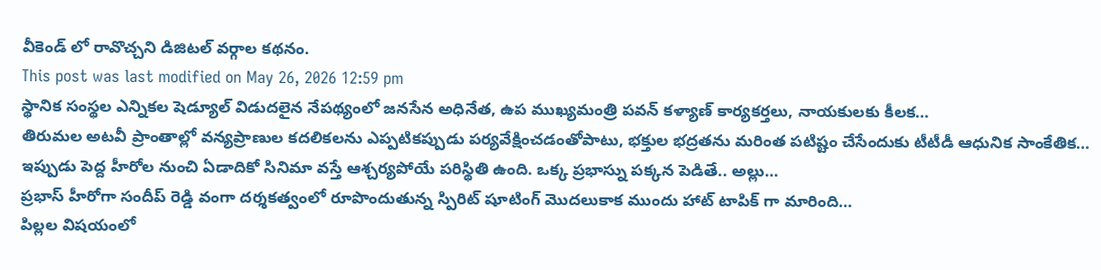వీకెండ్ లో రావొచ్చని డిజిటల్ వర్గాల కథనం.
This post was last modified on May 26, 2026 12:59 pm
స్థానిక సంస్థల ఎన్నికల షెడ్యూల్ విడుదలైన నేపథ్యంలో జనసేన అధినేత, ఉప ముఖ్యమంత్రి పవన్ కళ్యాణ్ కార్యకర్తలు, నాయకులకు కీలక…
తిరుమల అటవీ ప్రాంతాల్లో వన్యప్రాణుల కదలికలను ఎప్పటికప్పుడు పర్యవేక్షించడంతోపాటు, భక్తుల భద్రతను మరింత పటిష్టం చేసేందుకు టీటీడీ ఆధునిక సాంకేతిక…
ఇప్పుడు పెద్ద హీరోల నుంచి ఏడాదికో సినిమా వస్తే ఆశ్చర్యపోయే పరిస్థితి ఉంది. ఒక్క ప్రభాస్ను పక్కన పెడితే.. అల్లు…
ప్రభాస్ హీరోగా సందీప్ రెడ్డి వంగా దర్శకత్వంలో రూపొందుతున్న స్పిరిట్ షూటింగ్ మొదలుకాక ముందు హాట్ టాపిక్ గా మారింది…
పిల్లల విషయంలో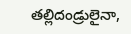తల్లిదండ్రులైనా,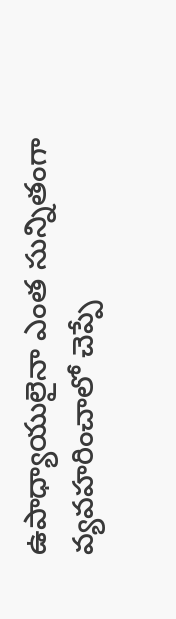ఉపాధ్యాయులైనా ఎంత సున్నితంగా వ్యవహరించాలో చెప్పే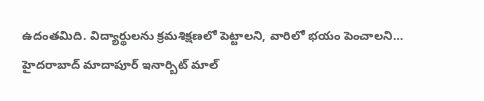ఉదంతమిది. విద్యార్థులను క్రమశిక్షణలో పెట్టాలని, వారిలో భయం పెంచాలని…
హైదరాబాద్ మాదాపూర్ ఇనార్బిట్ మాల్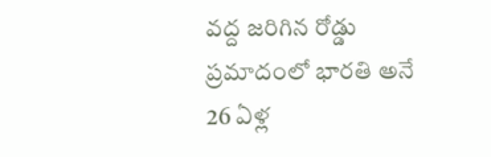వద్ద జరిగిన రోడ్డు ప్రమాదంలో భారతి అనే 26 ఏళ్ల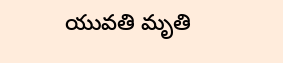యువతి మృతి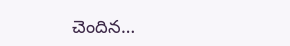చెందిన…